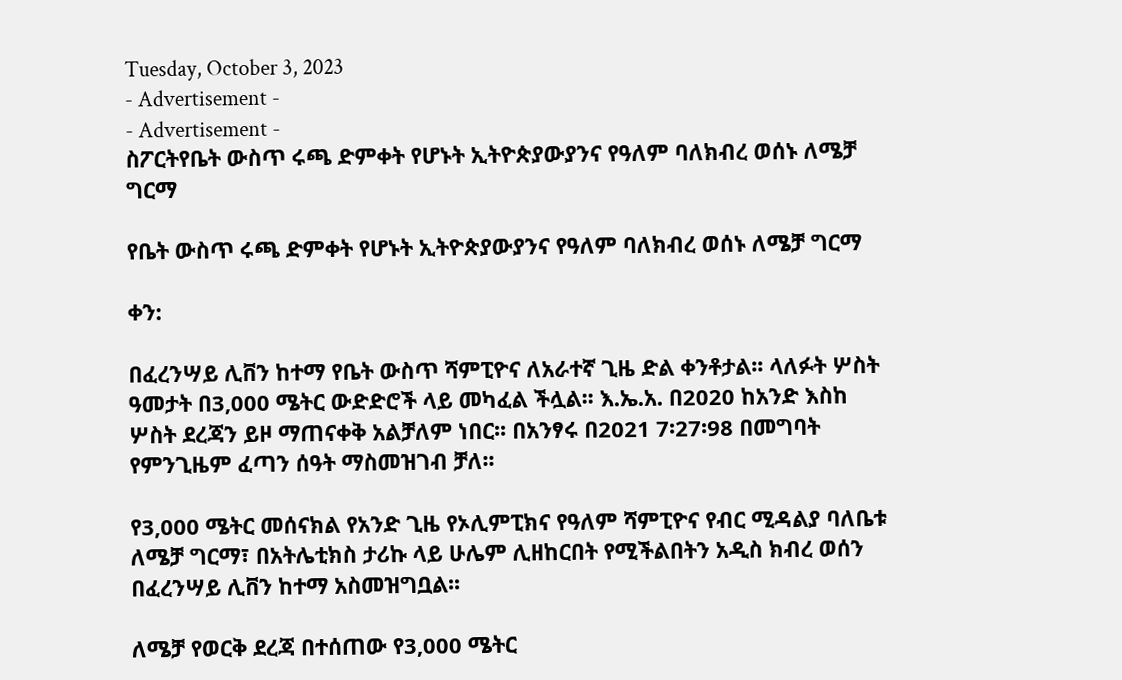Tuesday, October 3, 2023
- Advertisement -
- Advertisement -
ስፖርትየቤት ውስጥ ሩጫ ድምቀት የሆኑት ኢትዮጵያውያንና የዓለም ባለክብረ ወሰኑ ለሜቻ ግርማ

የቤት ውስጥ ሩጫ ድምቀት የሆኑት ኢትዮጵያውያንና የዓለም ባለክብረ ወሰኑ ለሜቻ ግርማ

ቀን:

በፈረንሣይ ሊቨን ከተማ የቤት ውስጥ ሻምፒዮና ለአራተኛ ጊዜ ድል ቀንቶታል፡፡ ላለፉት ሦስት ዓመታት በ3,000 ሜትር ውድድሮች ላይ መካፈል ችሏል፡፡ እ.ኤ.አ. በ2020 ከአንድ እስከ ሦስት ደረጃን ይዞ ማጠናቀቅ አልቻለም ነበር፡፡ በአንፃሩ በ2021 7፡27፡98 በመግባት የምንጊዜም ፈጣን ሰዓት ማስመዝገብ ቻለ፡፡

የ3,000 ሜትር መሰናክል የአንድ ጊዜ የኦሊምፒክና የዓለም ሻምፒዮና የብር ሚዳልያ ባለቤቱ ለሜቻ ግርማ፣ በአትሌቲክስ ታሪኩ ላይ ሁሌም ሊዘከርበት የሚችልበትን አዲስ ክብረ ወሰን በፈረንሣይ ሊቨን ከተማ አስመዝግቧል፡፡

ለሜቻ የወርቅ ደረጃ በተሰጠው የ3,000 ሜትር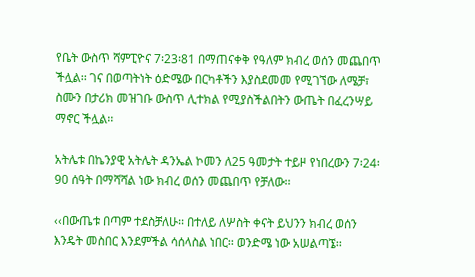የቤት ውስጥ ሻምፒዮና 7፡23፡81 በማጠናቀቅ የዓለም ክብረ ወሰን መጨበጥ ችሏል፡፡ ገና በወጣትነት ዕድሜው በርካቶችን እያስደመመ የሚገኘው ለሜቻ፣ ስሙን በታሪክ መዝገቡ ውስጥ ሊተክል የሚያስችልበትን ውጤት በፈረንሣይ ማኖር ችሏል፡፡

አትሌቱ በኬንያዊ አትሌት ዳንኤል ኮመን ለ25 ዓመታት ተይዞ የነበረውን 7፡24፡90 ሰዓት በማሻሻል ነው ክብረ ወሰን መጨበጥ የቻለው፡፡

‹‹በውጤቱ በጣም ተደስቻለሁ፡፡ በተለይ ለሦስት ቀናት ይህንን ክብረ ወሰን እንዴት መስበር እንደምችል ሳሰላስል ነበር፡፡ ወንድሜ ነው አሠልጣኜ፡፡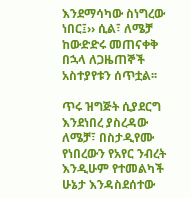እንደማሳካው ስነግረው ነበር፤›› ሲል፣ ለሜቻ ከውድድሩ መጠናቀቅ በኋላ ለጋዜጠኞች አስተያየቱን ሰጥቷል፡፡

ጥሩ ዝግጅት ሲያደርግ እንደነበረ ያስረዳው ለሜቻ፣ በስታዲየሙ የነበረውን የአየር ንብረት እንዲሁም የተመልካች ሁኔታ እንዳስደሰተው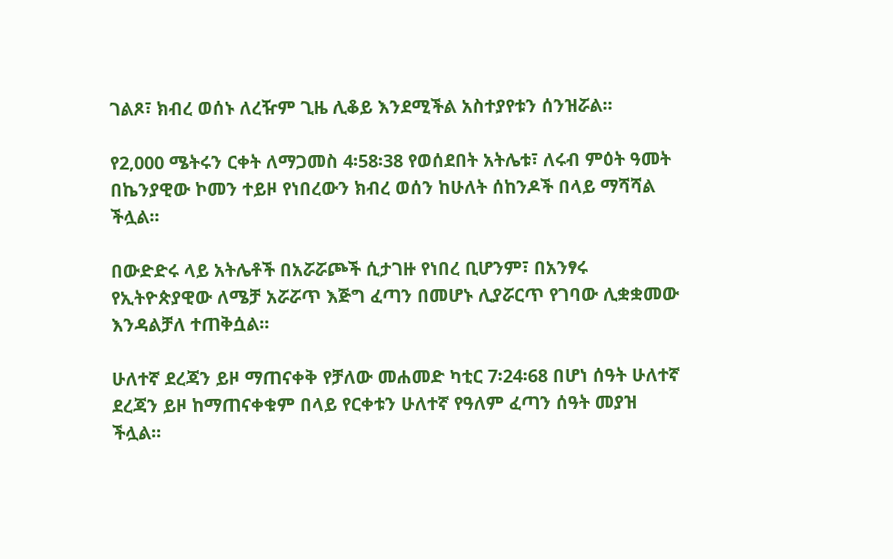ገልጾ፣ ክብረ ወሰኑ ለረዥም ጊዜ ሊቆይ እንደሚችል አስተያየቱን ሰንዝሯል፡፡

የ2,000 ሜትሩን ርቀት ለማጋመስ 4፡58፡38 የወሰደበት አትሌቱ፣ ለሩብ ምዕት ዓመት በኬንያዊው ኮመን ተይዞ የነበረውን ክብረ ወሰን ከሁለት ሰከንዶች በላይ ማሻሻል ችሏል፡፡

በውድድሩ ላይ አትሌቶች በአሯሯጮች ሲታገዙ የነበረ ቢሆንም፣ በአንፃሩ የኢትዮጵያዊው ለሜቻ አሯሯጥ እጅግ ፈጣን በመሆኑ ሊያሯርጥ የገባው ሊቋቋመው እንዳልቻለ ተጠቅሷል፡፡

ሁለተኛ ደረጃን ይዞ ማጠናቀቅ የቻለው መሐመድ ካቲር 7፡24፡68 በሆነ ሰዓት ሁለተኛ ደረጃን ይዞ ከማጠናቀቁም በላይ የርቀቱን ሁለተኛ የዓለም ፈጣን ሰዓት መያዝ ችሏል፡፡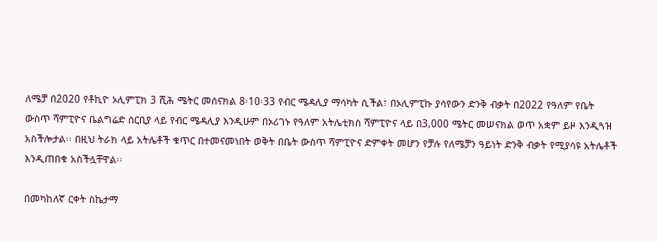ለሜቻ በ2020 የቶኪዮ ኦሊምፒክ 3 ሺሕ ሜትር መሰናክል 8፡10፡33 የብር ሜዳሊያ ማሳካት ሲችል፣ በኦሊምፒኩ ያሳየውን ድንቅ ብቃት በ2022 የዓለም የቤት ውስጥ ሻምፒዮና ቤልግሬድ ሰርቢያ ላይ የብር ሜዳሊያ እንዲሁም በኦሪገኑ የዓለም አትሌቲክስ ሻምፒዮና ላይ በ3,000 ሜትር መሠናክል ወጥ አቋም ይዞ እንዲጓዝ አስችሎታል፡፡ በዚህ ትራክ ላይ አትሌቶች ቁጥር በተመናመነበት ወቅት በቤት ውስጥ ሻምፒዮና ድምቀት መሆን የቻሉ የለሜቻን ዓይነት ድንቅ ብቃት የሚያሳዩ አትሌቶች እንዲጠበቁ አስችሏቸዋል፡፡

በመካከለኛ ርቀት ስኬታማ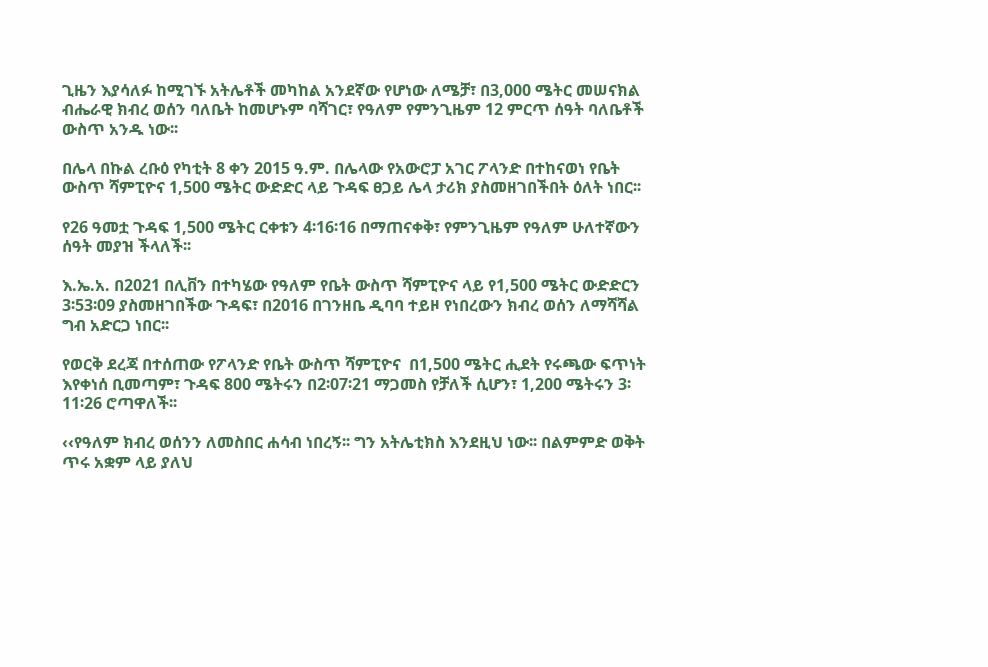ጊዜን እያሳለፉ ከሚገኙ አትሌቶች መካከል አንደኛው የሆነው ለሜቻ፣ በ3,000 ሜትር መሠናክል ብሔራዊ ክብረ ወሰን ባለቤት ከመሆኑም ባሻገር፣ የዓለም የምንጊዜም 12 ምርጥ ሰዓት ባለቤቶች ውስጥ አንዱ ነው፡፡

በሌላ በኩል ረቡዕ የካቲት 8 ቀን 2015 ዓ.ም. በሌላው የአውሮፓ አገር ፖላንድ በተከናወነ የቤት ውስጥ ሻምፒዮና 1,500 ሜትር ውድድር ላይ ጉዳፍ ፀጋይ ሌላ ታሪክ ያስመዘገበችበት ዕለት ነበር፡፡

የ26 ዓመቷ ጉዳፍ 1,500 ሜትር ርቀቱን 4፡16፡16 በማጠናቀቅ፣ የምንጊዜም የዓለም ሁለተኛውን ሰዓት መያዝ ችላለች፡፡

እ.ኤ.አ. በ2021 በሊቨን በተካሄው የዓለም የቤት ውስጥ ሻምፒዮና ላይ የ1,500 ሜትር ውድድርን 3፡53፡09 ያስመዘገበችው ጉዳፍ፣ በ2016 በገንዘቤ ዲባባ ተይዞ የነበረውን ክብረ ወሰን ለማሻሻል ግብ አድርጋ ነበር፡፡

የወርቅ ደረጃ በተሰጠው የፖላንድ የቤት ውስጥ ሻምፒዮና  በ1,500 ሜትር ሒደት የሩጫው ፍጥነት እየቀነሰ ቢመጣም፣ ጉዳፍ 800 ሜትሩን በ2፡07፡21 ማጋመስ የቻለች ሲሆን፣ 1,200 ሜትሩን 3፡11፡26 ሮጣዋለች፡፡

‹‹የዓለም ክብረ ወሰንን ለመስበር ሐሳብ ነበረኝ፡፡ ግን አትሌቲክስ እንደዚህ ነው፡፡ በልምምድ ወቅት ጥሩ አቋም ላይ ያለህ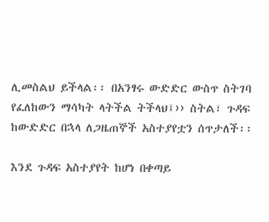ሊመስልህ ይችላል፡፡ በአንፃሩ ውድድር ውስጥ ስትገባ የፈለከውን ማሳካት ላትችል ትችላህ፤›› ስትል፣ ጉዳፍ ከውድድር በኋላ ለጋዜጠኞች አስተያየቷን ሰጥታለች፡፡

እንደ ጉዳፍ አስተያየት ከሆነ በቀጣይ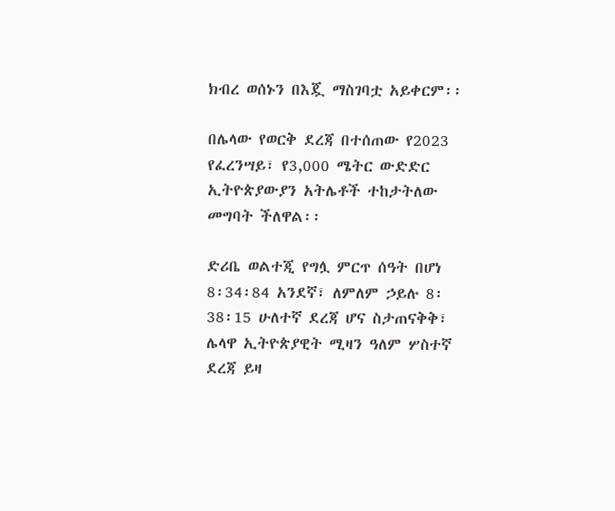ክብረ ወሰኑን በእጇ ማስገባቷ አይቀርም፡፡

በሌላው የወርቅ ደረጃ በተሰጠው የ2023 የፈረንሣይ፣ የ3,000 ሜትር ውድድር ኢትዮጵያውያን አትሌቶች ተከታትለው መግባት ችለዋል፡፡

ድሪቤ ወልተጂ የግሏ ምርጥ ሰዓት በሆነ 8፡34፡84 አንደኛ፣ ለምለም ኃይሉ 8፡38፡15 ሁለተኛ ደረጃ ሆና ስታጠናቅቅ፣ ሌላዋ ኢትዮጵያዊት ሚዛን ዓለም ሦስተኛ ደረጃ ይዛ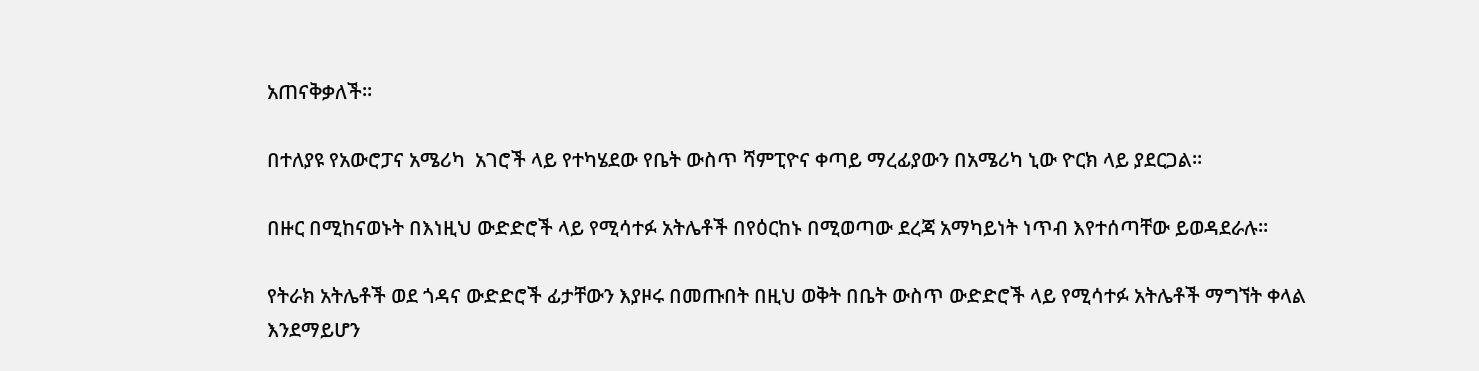አጠናቅቃለች፡፡

በተለያዩ የአውሮፓና አሜሪካ  አገሮች ላይ የተካሄደው የቤት ውስጥ ሻምፒዮና ቀጣይ ማረፊያውን በአሜሪካ ኒው ዮርክ ላይ ያደርጋል፡፡

በዙር በሚከናወኑት በእነዚህ ውድድሮች ላይ የሚሳተፉ አትሌቶች በየዕርከኑ በሚወጣው ደረጃ አማካይነት ነጥብ እየተሰጣቸው ይወዳደራሉ፡፡

የትራክ አትሌቶች ወደ ጎዳና ውድድሮች ፊታቸውን እያዞሩ በመጡበት በዚህ ወቅት በቤት ውስጥ ውድድሮች ላይ የሚሳተፉ አትሌቶች ማግኘት ቀላል እንደማይሆን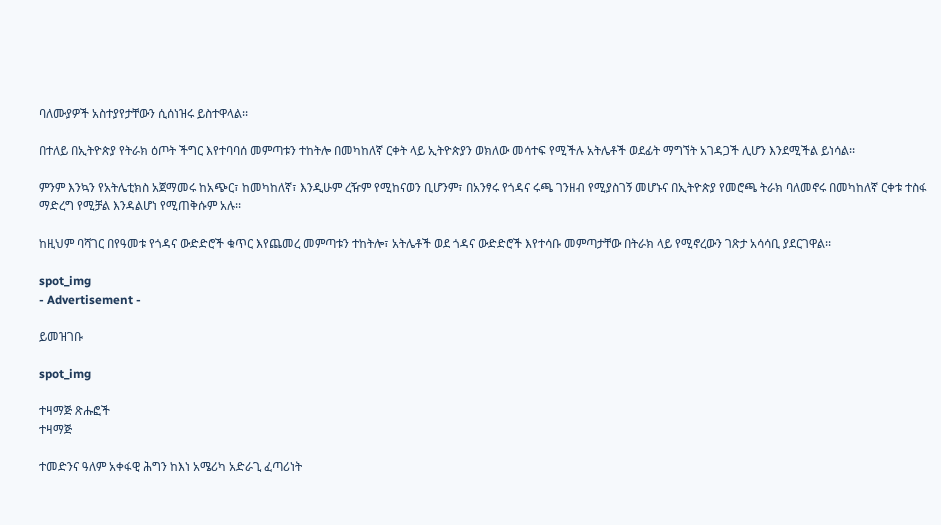ባለሙያዎች አስተያየታቸውን ሲሰነዝሩ ይስተዋላል፡፡

በተለይ በኢትዮጵያ የትራክ ዕጦት ችግር እየተባባሰ መምጣቱን ተከትሎ በመካከለኛ ርቀት ላይ ኢትዮጵያን ወክለው መሳተፍ የሚችሉ አትሌቶች ወደፊት ማግኘት አገዳጋች ሊሆን እንደሚችል ይነሳል፡፡

ምንም እንኳን የአትሌቲክስ አጀማመሩ ከአጭር፣ ከመካከለኛ፣ እንዲሁም ረዥም የሚከናወን ቢሆንም፣ በአንፃሩ የጎዳና ሩጫ ገንዘብ የሚያስገኝ መሆኑና በኢትዮጵያ የመሮጫ ትራክ ባለመኖሩ በመካከለኛ ርቀቱ ተስፋ ማድረግ የሚቻል እንዳልሆነ የሚጠቅሱም አሉ፡፡

ከዚህም ባሻገር በየዓመቱ የጎዳና ውድድሮች ቁጥር እየጨመረ መምጣቱን ተከትሎ፣ አትሌቶች ወደ ጎዳና ውድድሮች እየተሳቡ መምጣታቸው በትራክ ላይ የሚኖረውን ገጽታ አሳሳቢ ያደርገዋል፡፡

spot_img
- Advertisement -

ይመዝገቡ

spot_img

ተዛማጅ ጽሑፎች
ተዛማጅ

ተመድንና ዓለም አቀፋዊ ሕግን ከእነ አሜሪካ አድራጊ ፈጣሪነት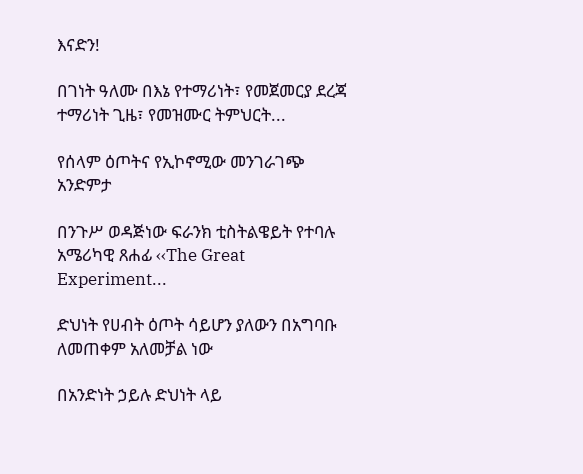እናድን!

በገነት ዓለሙ በእኔ የተማሪነት፣ የመጀመርያ ደረጃ ተማሪነት ጊዜ፣ የመዝሙር ትምህርት...

የሰላም ዕጦትና የኢኮኖሚው መንገራገጭ አንድምታ

በንጉሥ ወዳጅነው ፍራንክ ቲስትልዌይት የተባሉ አሜሪካዊ ጸሐፊ ‹‹The Great Experiment...

ድህነት የሀብት ዕጦት ሳይሆን ያለውን በአግባቡ ለመጠቀም አለመቻል ነው

በአንድነት ኃይሉ ድህነት ላይ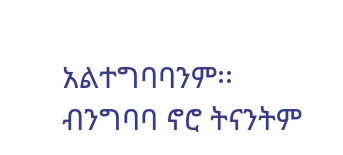አልተግባባንም፡፡ ብንግባባ ኖሮ ትናንትም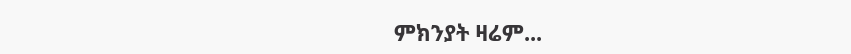ምክንያት ዛሬም...